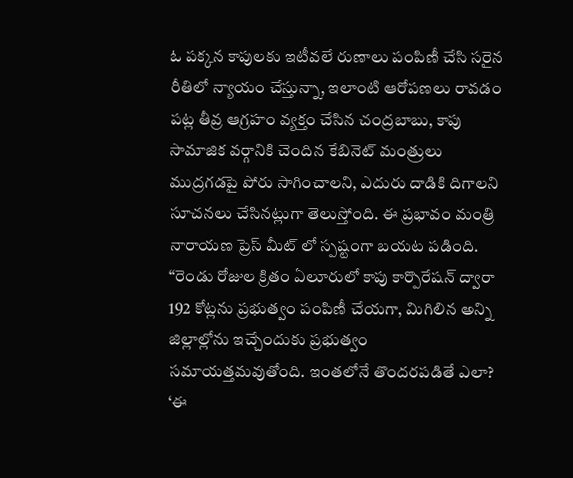ఓ పక్కన కాపులకు ఇటీవలే రుణాలు పంపిణీ చేసి సరైన రీతిలో న్యాయం చేస్తున్నా, ఇలాంటి ఆరోపణలు రావడం పట్ల తీవ్ర ఆగ్రహం వ్యక్తం చేసిన చంద్రబాబు, కాపు సామాజిక వర్గానికి చెందిన కేబినెట్ మంత్రులు ముద్రగడపై పోరు సాగించాలని, ఎదురు దాడికి దిగాలని సూచనలు చేసినట్లుగా తెలుస్తోంది. ఈ ప్రభావం మంత్రి నారాయణ ప్రెస్ మీట్ లో స్పష్టంగా బయట పడింది.
“రెండు రోజుల క్రితం ఏలూరులో కాపు కార్పొరేషన్ ద్వారా 192 కోట్లను ప్రభుత్వం పంపిణీ చేయగా, మిగిలిన అన్ని జిల్లాల్లోను ఇచ్చేందుకు ప్రభుత్వం సమాయత్తమవుతోంది. ఇంతలోనే తొందరపడితే ఎలా? ‘ఈ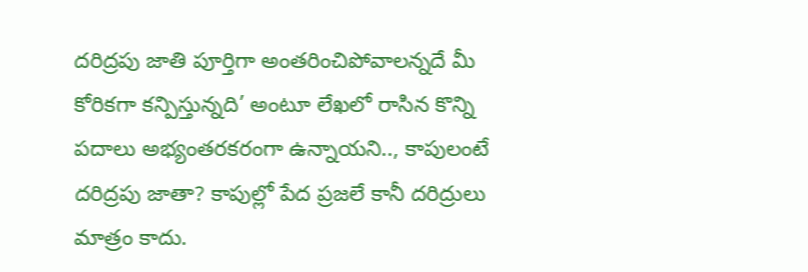దరిద్రపు జాతి పూర్తిగా అంతరించిపోవాలన్నదే మీ కోరికగా కన్పిస్తున్నది’ అంటూ లేఖలో రాసిన కొన్ని పదాలు అభ్యంతరకరంగా ఉన్నాయని.., కాపులంటే దరిద్రపు జాతా? కాపుల్లో పేద ప్రజలే కానీ దరిద్రులు మాత్రం కాదు.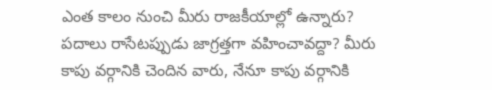ఎంత కాలం నుంచి మీరు రాజకీయాల్లో ఉన్నారు? పదాలు రాసేటప్పుడు జాగ్రత్తగా వహించావద్దా? మీరు కాపు వర్గానికి చెందిన వారు, నేనూ కాపు వర్గానికి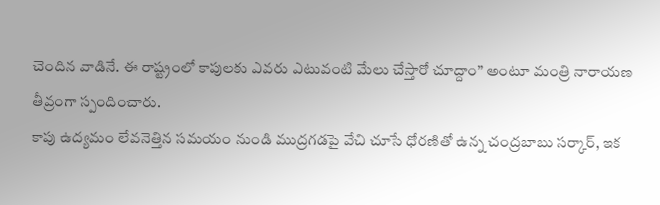చెందిన వాడినే. ఈ రాష్ట్రంలో కాపులకు ఎవరు ఎటువంటి మేలు చేస్తారో చూద్దాం” అంటూ మంత్రి నారాయణ తీవ్రంగా స్పందించారు.
కాపు ఉద్యమం లేవనెత్తిన సమయం నుండి ముద్రగడపై వేచి చూసే ధోరణితో ఉన్న చంద్రబాబు సర్కార్, ఇక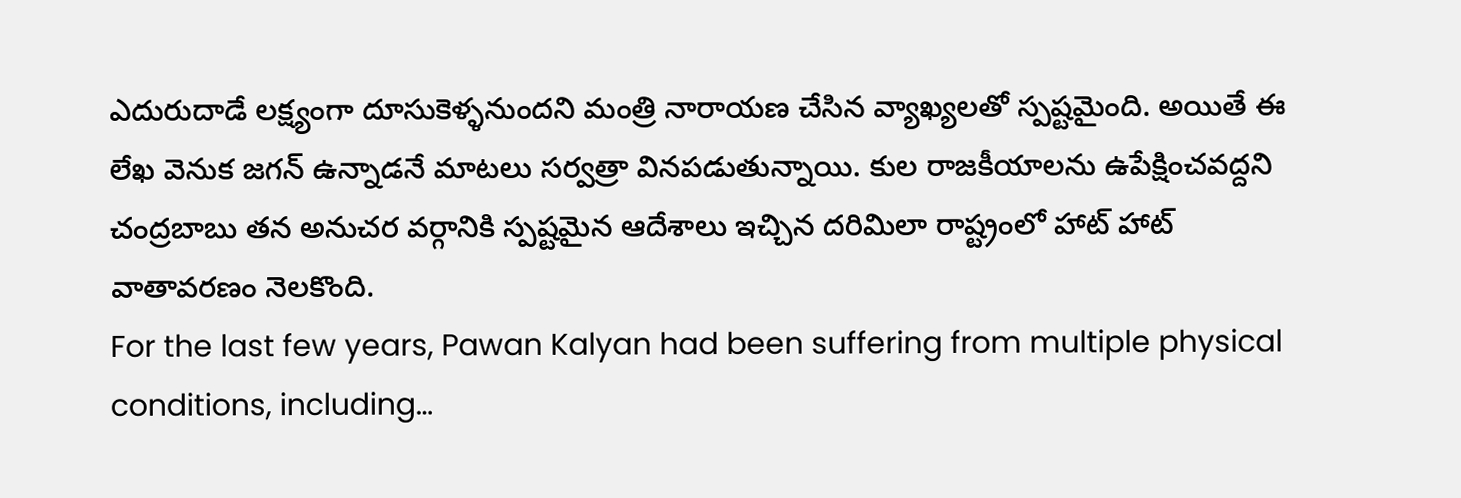ఎదురుదాడే లక్ష్యంగా దూసుకెళ్ళనుందని మంత్రి నారాయణ చేసిన వ్యాఖ్యలతో స్పష్టమైంది. అయితే ఈ లేఖ వెనుక జగన్ ఉన్నాడనే మాటలు సర్వత్రా వినపడుతున్నాయి. కుల రాజకీయాలను ఉపేక్షించవద్దని చంద్రబాబు తన అనుచర వర్గానికి స్పష్టమైన ఆదేశాలు ఇచ్చిన దరిమిలా రాష్ట్రంలో హాట్ హాట్ వాతావరణం నెలకొంది.
For the last few years, Pawan Kalyan had been suffering from multiple physical conditions, including…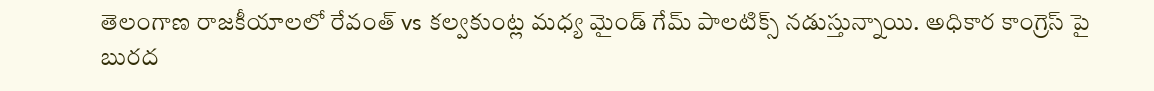తెలంగాణ రాజకీయాలలో రేవంత్ vs కల్వకుంట్ల మధ్య మైండ్ గేమ్ పాలటిక్స్ నడుస్తున్నాయి. అధికార కాంగ్రెస్ పై బురద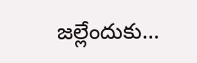జల్లేందుకు…